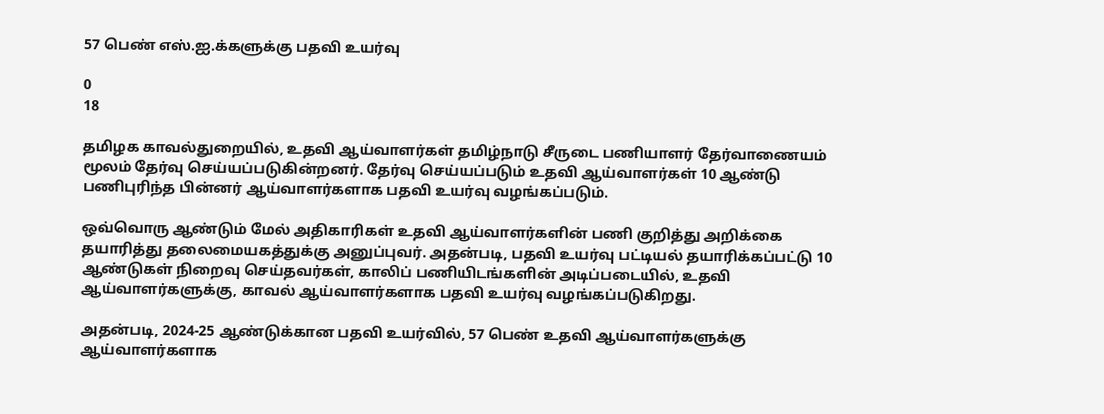57 பெண் எஸ்.ஐ.க்களுக்கு பதவி உயர்வு

0
18

தமிழக காவல்துறையில், உதவி ஆய்வாளர்கள் தமிழ்நாடு சீருடை பணியாளர் தேர்வாணையம் மூலம் தேர்வு செய்யப்படுகின்றனர். தேர்வு செய்யப்படும் உதவி ஆய்வாளர்கள் 10 ஆண்டு பணிபுரிந்த பின்னர் ஆய்வாளர்களாக பதவி உயர்வு வழங்கப்படும்.

ஒவ்வொரு ஆண்டும் மேல் அதிகாரிகள் உதவி ஆய்வாளர்களின் பணி குறித்து அறிக்கை தயாரித்து தலைமையகத்துக்கு அனுப்புவர். அதன்படி, பதவி உயர்வு பட்டியல் தயாரிக்கப்பட்டு 10 ஆண்டுகள் நிறைவு செய்தவர்கள், காலிப் பணியிடங்களின் அடிப்படையில், உதவி ஆய்வாளர்களுக்கு, காவல் ஆய்வாளர்களாக பதவி உயர்வு வழங்கப்படுகிறது.

அதன்படி, 2024-25 ஆண்டுக்கான பதவி உயர்வில், 57 பெண் உதவி ஆய்வாளர்களுக்கு ஆய்வாளர்களாக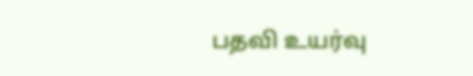பதவி உயர்வு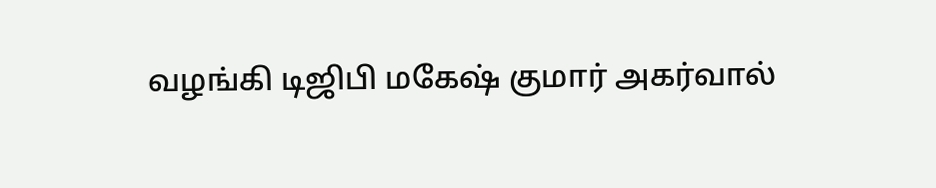வழங்கி டிஜிபி மகேஷ் குமார் அகர்வால்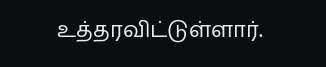உத்தரவிட்டுள்ளார்.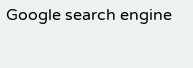Google search engine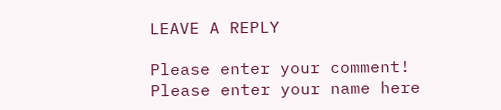LEAVE A REPLY

Please enter your comment!
Please enter your name here